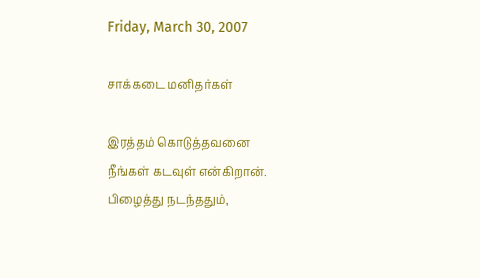Friday, March 30, 2007

சாக்கடை மனிதர்கள்

இரத்தம் கொடுத்தவனை
நீங்கள் கடவுள் என்கிறான்.
பிழைத்து நடந்ததும்,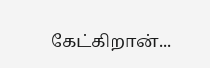கேட்கிறான்...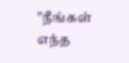"நீங்கள் எந்த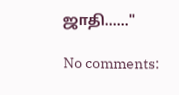ஜாதி......"

No comments: